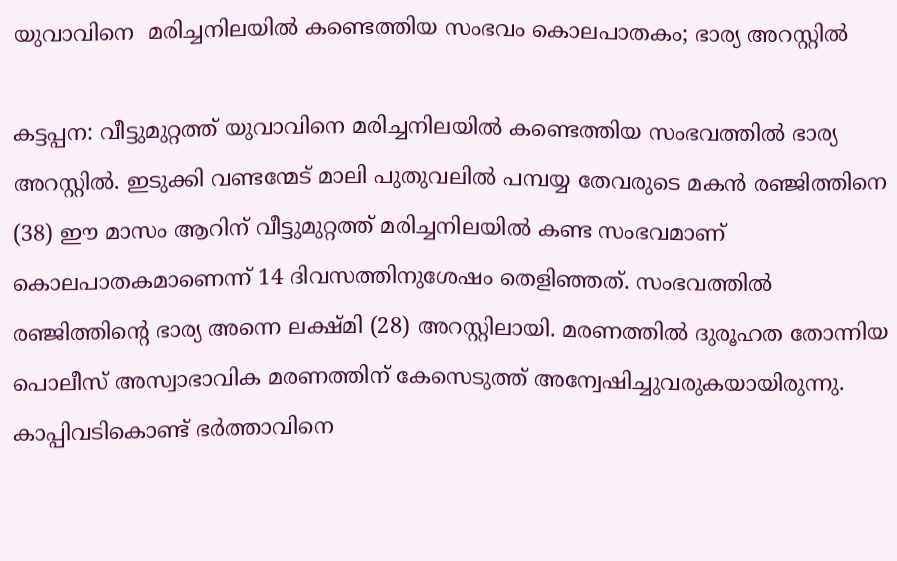യുവാവിനെ  മരിച്ചനിലയിൽ കണ്ടെത്തിയ സംഭവം കൊലപാതകം; ഭാര്യ അറസ്റ്റിൽ

കട്ടപ്പന: വീട്ടുമുറ്റത്ത് യുവാവിനെ മരിച്ചനിലയിൽ കണ്ടെത്തിയ സംഭവത്തിൽ ഭാര്യ അറസ്റ്റിൽ. ഇടുക്കി വണ്ടന്മേട് മാലി പുതുവലിൽ പമ്പയ്യ തേവരുടെ മകൻ രഞ്ജിത്തിനെ (38) ഈ മാസം ആറിന് വീട്ടുമുറ്റത്ത് മരിച്ചനിലയിൽ കണ്ട സംഭവമാണ് കൊലപാതകമാണെന്ന് 14 ദിവസത്തിനുശേഷം തെളിഞ്ഞത്. സംഭവത്തിൽ രഞ്ജിത്തിന്റെ ഭാര്യ അന്നെ ലക്ഷ്മി (28) അറസ്റ്റിലായി. മരണത്തിൽ ദുരൂഹത തോന്നിയ പൊലീസ് അസ്വാഭാവിക മരണത്തിന് കേസെടുത്ത് അന്വേഷിച്ചുവരുകയായിരുന്നു. കാപ്പിവടികൊണ്ട് ഭർത്താവിനെ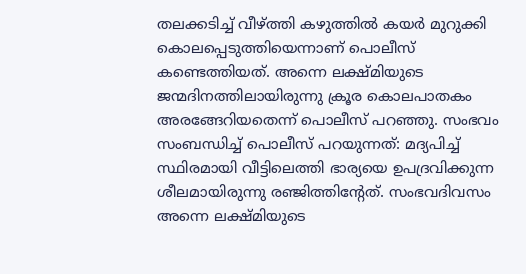തലക്കടിച്ച് വീഴ്ത്തി കഴുത്തിൽ കയർ മുറുക്കി കൊലപ്പെടുത്തിയെന്നാണ് പൊലീസ് കണ്ടെത്തിയത്. അന്നെ ലക്ഷ്മിയുടെ ജന്മദിനത്തിലായിരുന്നു ക്രൂര കൊലപാതകം അരങ്ങേറിയതെന്ന് പൊലീസ് പറഞ്ഞു. സംഭവം സംബന്ധിച്ച് പൊലീസ് പറയുന്നത്: മദ്യപിച്ച് സ്ഥിരമായി വീട്ടിലെത്തി ഭാര്യയെ ഉപദ്രവിക്കുന്ന ശീലമായിരുന്നു രഞ്ജിത്തിന്‍റേത്. സംഭവദിവസം അന്നെ ലക്ഷ്മിയുടെ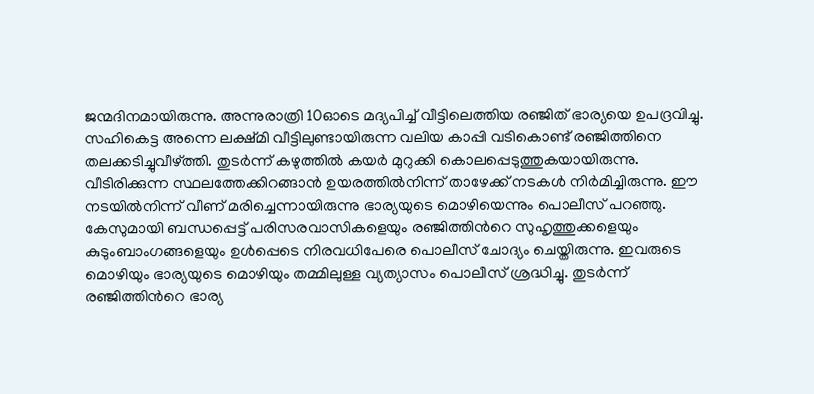ജന്മദിനമായിരുന്നു. അന്നുരാത്രി 10ഓടെ മദ്യപിച്ച് വീട്ടിലെത്തിയ രഞ്ജിത് ഭാര്യയെ ഉപദ്രവിച്ചു. സഹികെട്ട അന്നെ ലക്ഷ്മി വീട്ടിലുണ്ടായിരുന്ന വലിയ കാപ്പി വടികൊണ്ട് രഞ്ജിത്തിനെ തലക്കടിച്ചുവീഴ്ത്തി. തുടർന്ന് കഴുത്തിൽ കയർ മുറുക്കി കൊലപ്പെടുത്തുകയായിരുന്നു. വീടിരിക്കുന്ന സ്ഥലത്തേക്കിറങ്ങാൻ ഉയരത്തിൽനിന്ന് താഴേക്ക് നടകൾ നിർമിച്ചിരുന്നു. ഈ നടയിൽനിന്ന് വീണ് മരിച്ചെന്നായിരുന്നു ഭാര്യയുടെ മൊഴിയെന്നും പൊലീസ് പറഞ്ഞു. കേസുമായി ബന്ധപ്പെട്ട് പരിസരവാസികളെയും രഞ്ജിത്തിന്‍റെ സുഹൃത്തുക്കളെയും കുടുംബാംഗങ്ങളെയും ഉൾപ്പെടെ നിരവധിപേരെ പൊലീസ് ചോദ്യം ചെയ്തിരുന്നു. ഇവരുടെ മൊഴിയും ഭാര്യയുടെ മൊഴിയും തമ്മിലുള്ള വ്യത്യാസം പൊലീസ് ശ്രദ്ധിച്ചു. തുടർന്ന് രഞ്ജിത്തിന്‍റെ ഭാര്യ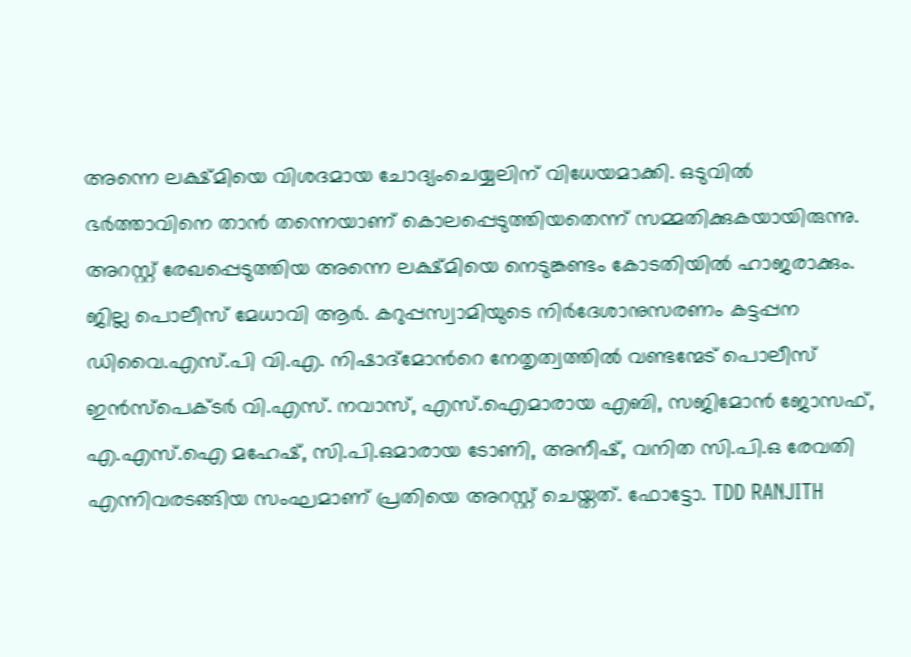അന്നെ ലക്ഷ്മിയെ വിശദമായ ചോദ്യംചെയ്യലിന് വിധേയമാക്കി. ഒടുവിൽ ഭർത്താവിനെ താൻ തന്നെയാണ് കൊലപ്പെടുത്തിയതെന്ന് സമ്മതിക്കുകയായിരുന്നു. അറസ്റ്റ് രേഖപ്പെടുത്തിയ അന്നെ ലക്ഷ്മിയെ നെടുങ്കണ്ടം കോടതിയിൽ ഹാജരാക്കും. ജില്ല പൊലീസ് മേധാവി ആർ. കറുപ്പസ്വാമിയുടെ നിർദേശാനുസരണം കട്ടപ്പന ഡിവൈ.എസ്.പി വി.എ. നിഷാദ്മോന്‍റെ നേതൃത്വത്തിൽ വണ്ടന്മേട് പൊലീസ് ഇൻസ്പെക്ടർ വി.എസ്. നവാസ്, എസ്.ഐമാരായ എബി, സജിമോൻ ജോസഫ്, എ.എസ്.ഐ മഹേഷ്, സി.പി.ഒമാരായ ടോണി, അനീഷ്, വനിത സി.പി.ഒ രേവതി എന്നിവരടങ്ങിയ സംഘമാണ് പ്രതിയെ അറസ്റ്റ് ചെയ്തത്. ഫോട്ടോ. TDD RANJITH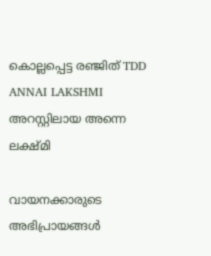കൊല്ലപ്പെട്ട രഞ്ജിത് TDD ANNAI LAKSHMI അറസ്റ്റിലായ അന്നെ ലക്ഷ്മി

വായനക്കാരുടെ അഭിപ്രായങ്ങള്‍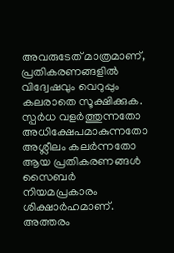അവരുടേത് മാത്രമാണ്, പ്രതികരണങ്ങളിൽ വിദ്വേഷവും വെറുപ്പും കലരാതെ സൂക്ഷിക്കുക. സ്പർധ വളർത്തുന്നതോ അധിക്ഷേപമാകുന്നതോ അശ്ലീലം കലർന്നതോ ആയ പ്രതികരണങ്ങൾ സൈബർ നിയമപ്രകാരം ശിക്ഷാർഹമാണ്. അത്തരം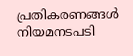പ്രതികരണങ്ങൾ നിയമനടപടി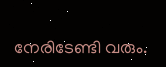നേരിടേണ്ടി വരും.